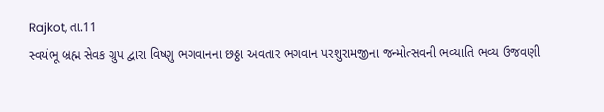Rajkot, તા.11
સ્વયંભૂ બ્રહ્મ સેવક ગ્રુપ દ્વારા વિષ્ણુ ભગવાનના છઠ્ઠા અવતાર ભગવાન પરશુરામજીના જન્મોત્સવની ભવ્યાતિ ભવ્ય ઉજવણી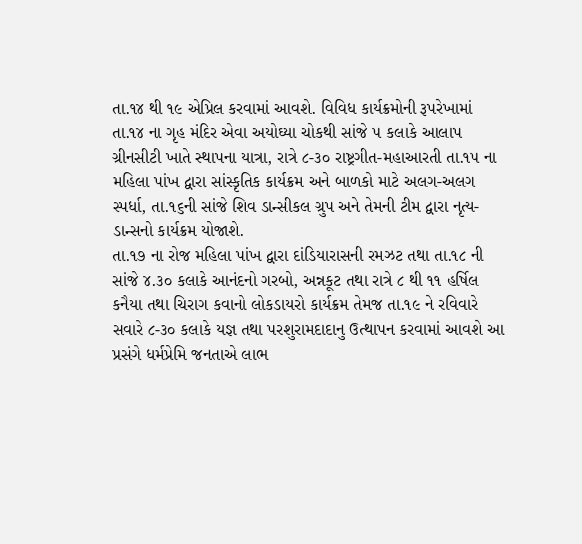તા.૧૪ થી ૧૯ એપ્રિલ કરવામાં આવશે. વિવિધ કાર્યક્રમોની રૂપરેખામાં તા.૧૪ ના ગૃહ મંદિર એવા અયોઘ્યા ચોકથી સાંજે ૫ કલાકે આલાપ ગ્રીનસીટી ખાતે સ્થાપના યાત્રા, રાત્રે ૮-૩૦ રાષ્ટ્રગીત-મહાઆરતી તા.૧૫ ના મહિલા પાંખ દ્વારા સાંસ્કૃતિક કાર્યક્રમ અને બાળકો માટે અલગ-અલગ સ્પર્ધા, તા.૧૬ની સાંજે શિવ ડાન્સીકલ ગ્રુપ અને તેમની ટીમ દ્વારા નૃત્ય-ડાન્સનો કાર્યક્રમ યોજાશે.
તા.૧૭ ના રોજ મહિલા પાંખ દ્વારા દાંડિયારાસની રમઝટ તથા તા.૧૮ ની સાંજે ૪.૩૦ કલાકે આનંદનો ગરબો, અન્નકૂટ તથા રાત્રે ૮ થી ૧૧ હર્ષિલ કનૈયા તથા ચિરાગ કવાનો લોકડાયરો કાર્યક્રમ તેમજ તા.૧૯ ને રવિવારે સવારે ૮-૩૦ કલાકે યજ્ઞ તથા પરશુરામદાદાનુ ઉત્થાપન કરવામાં આવશે આ પ્રસંગે ધર્મપ્રેમિ જનતાએ લાભ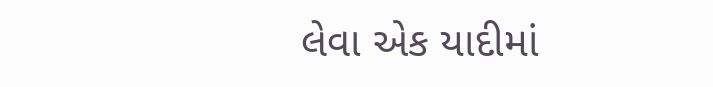લેવા એક યાદીમાં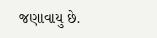જણાવાયુ છે.